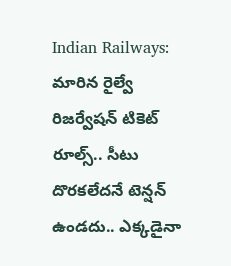Indian Railways: మారిన రైల్వే రిజర్వేషన్ టికెట్ రూల్స్.. సీటు దొరకలేదనే టెన్షన్ ఉండదు.. ఎక్కడైనా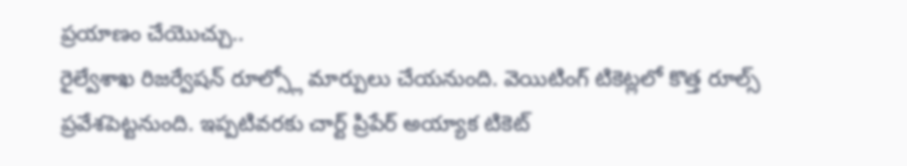ప్రయాణం చేయొచ్చు..
రైల్వేశాఖ రిజర్వేషన్ రూల్స్లో మార్పులు చేయనుంది. వెయిటింగ్ టికెట్లలో కొత్త రూల్స్ ప్రవేశపెట్టనుంది. ఇప్పటివరకు చార్ట్ ప్రిపేర్ అయ్యాక టికెట్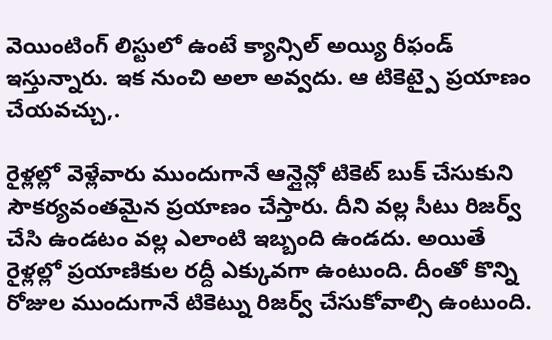వెయింటింగ్ లిస్టులో ఉంటే క్యాన్సిల్ అయ్యి రీఫండ్ ఇస్తున్నారు. ఇక నుంచి అలా అవ్వదు. ఆ టికెట్పై ప్రయాణం చేయవచ్చు,.

రైళ్లల్లో వెళ్లేవారు ముందుగానే ఆన్లైన్లో టికెట్ బుక్ చేసుకుని సౌకర్యవంతమైన ప్రయాణం చేస్తారు. దీని వల్ల సీటు రిజర్వ్ చేసి ఉండటం వల్ల ఎలాంటి ఇబ్బంది ఉండదు. అయితే రైళ్లల్లో ప్రయాణికుల రద్దీ ఎక్కువగా ఉంటుంది. దీంతో కొన్ని రోజుల ముందుగానే టికెట్ను రిజర్వ్ చేసుకోవాల్సి ఉంటుంది.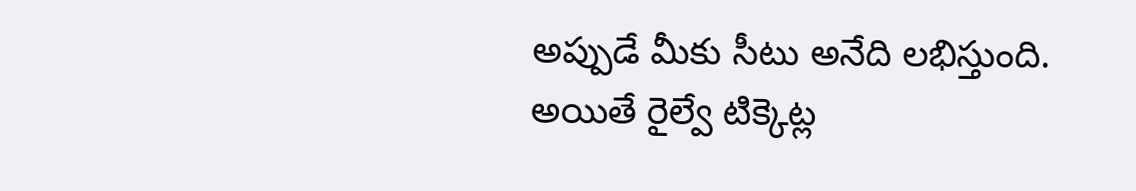అప్పుడే మీకు సీటు అనేది లభిస్తుంది. అయితే రైల్వే టిక్కెట్ల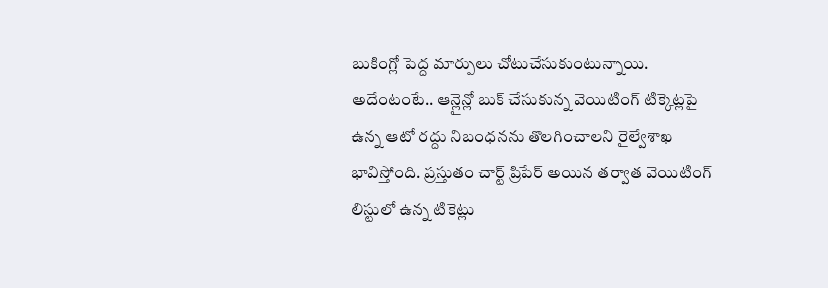బుకింగ్లో పెద్ద మార్పులు చోటుచేసుకుంటున్నాయి. అదేంటంటే.. ఆన్లైన్లో బుక్ చేసుకున్న వెయిటింగ్ టిక్కెట్లపై ఉన్న ఆటో రద్దు నిబంధనను తొలగించాలని రైల్వేశాఖ భావిస్తోంది. ప్రస్తుతం చార్ట్ ప్రిపేర్ అయిన తర్వాత వెయిటింగ్ లిస్టులో ఉన్న టికెట్లు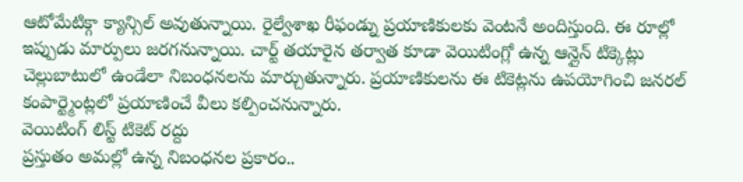ఆటోమేటిక్గా క్యాన్సిల్ అవుతున్నాయి. రైల్వేశాఖ రీఫండ్ను ప్రయాణికులకు వెంటనే అందిస్తుంది. ఈ రూల్లో ఇప్పుడు మార్పులు జరగనున్నాయి. చార్ట్ తయారైన తర్వాత కూడా వెయిటింగ్లో ఉన్న ఆన్లైన్ టిక్కెట్లు చెల్లుబాటులో ఉండేలా నిబంధనలను మార్చుతున్నారు. ప్రయాణికులను ఈ టికెట్లను ఉపయోగించి జనరల్ కంపార్ట్మెంట్లలో ప్రయాణించే వీలు కల్పించనున్నారు.
వెయిటింగ్ లిస్ట్ టికెట్ రద్దు
ప్రస్తుతం అమల్లో ఉన్న నిబంధనల ప్రకారం..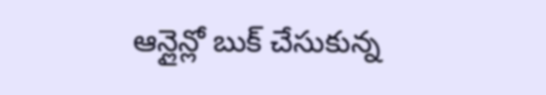ఆన్లైన్లో బుక్ చేసుకున్న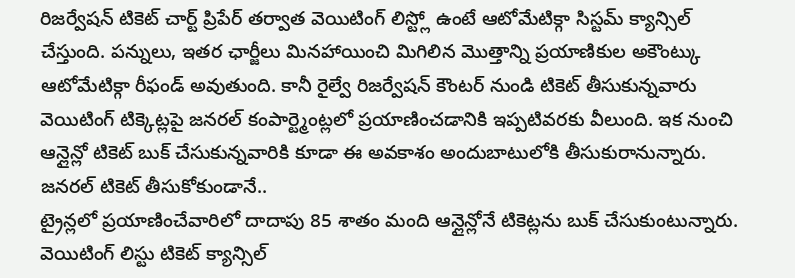రిజర్వేషన్ టికెట్ చార్ట్ ప్రిపేర్ తర్వాత వెయిటింగ్ లిస్ట్లో ఉంటే ఆటోమేటిక్గా సిస్టమ్ క్యాన్సిల్ చేస్తుంది. పన్నులు, ఇతర ఛార్జీలు మినహాయించి మిగిలిన మొత్తాన్ని ప్రయాణికుల అకౌంట్కు ఆటోమేటిక్గా రీఫండ్ అవుతుంది. కానీ రైల్వే రిజర్వేషన్ కౌంటర్ నుండి టికెట్ తీసుకున్నవారు వెయిటింగ్ టిక్కెట్లపై జనరల్ కంపార్ట్మెంట్లలో ప్రయాణించడానికి ఇప్పటివరకు వీలుంది. ఇక నుంచి ఆన్లైన్లో టికెట్ బుక్ చేసుకున్నవారికి కూడా ఈ అవకాశం అందుబాటులోకి తీసుకురానున్నారు.
జనరల్ టికెట్ తీసుకోకుండానే..
ట్రైన్లలో ప్రయాణించేవారిలో దాదాపు 85 శాతం మంది ఆన్లైన్లోనే టికెట్లను బుక్ చేసుకుంటున్నారు. వెయిటింగ్ లిస్టు టికెట్ క్యాన్సిల్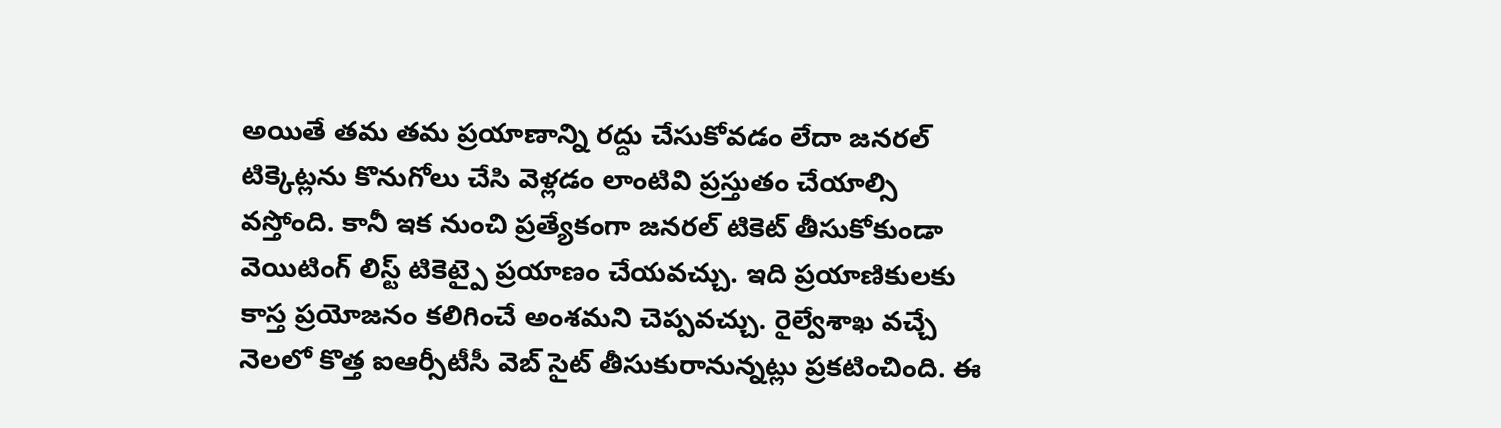అయితే తమ తమ ప్రయాణాన్ని రద్దు చేసుకోవడం లేదా జనరల్ టిక్కెట్లను కొనుగోలు చేసి వెళ్లడం లాంటివి ప్రస్తుతం చేయాల్సి వస్తోంది. కానీ ఇక నుంచి ప్రత్యేకంగా జనరల్ టికెట్ తీసుకోకుండా వెయిటింగ్ లిస్ట్ టికెట్పై ప్రయాణం చేయవచ్చు. ఇది ప్రయాణికులకు కాస్త ప్రయోజనం కలిగించే అంశమని చెప్పవచ్చు. రైల్వేశాఖ వచ్చే నెలలో కొత్త ఐఆర్సీటీసీ వెబ్ సైట్ తీసుకురానున్నట్లు ప్రకటించింది. ఈ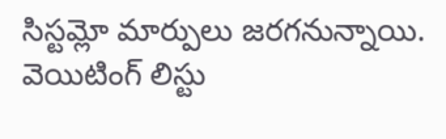సిస్టమ్లో మార్పులు జరగనున్నాయి. వెయిటింగ్ లిస్టు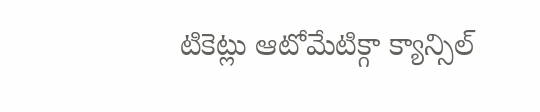టికెట్లు ఆటోమేటిక్గా క్యాన్సిల్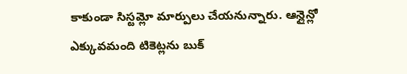కాకుండా సిస్టమ్లో మార్పులు చేయనున్నారు. ఆన్లైన్లో ఎక్కువమంది టికెట్లను బుక్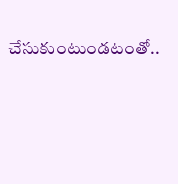చేసుకుంటుండటంతో..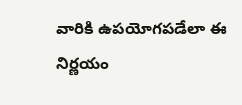వారికి ఉపయోగపడేలా ఈ నిర్ణయం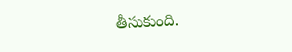తీసుకుంది.